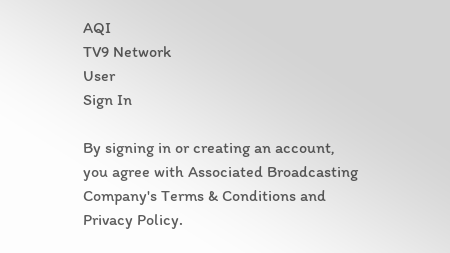AQI
TV9 Network
User
Sign In

By signing in or creating an account, you agree with Associated Broadcasting Company's Terms & Conditions and Privacy Policy.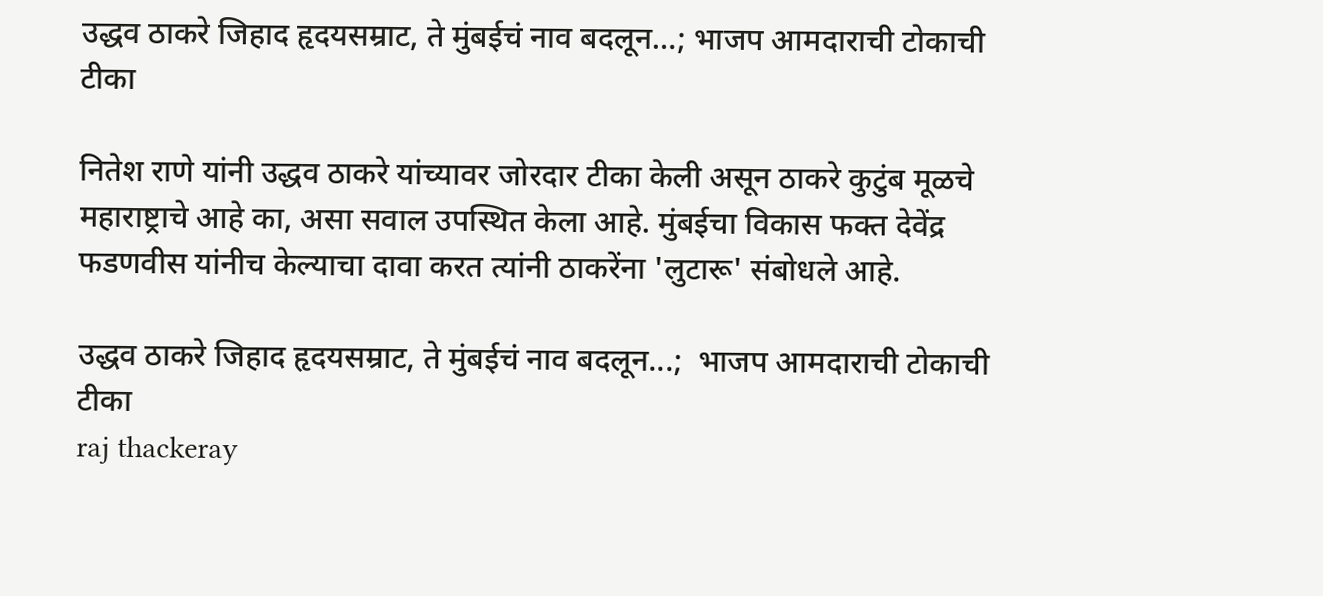उद्धव ठाकरे जिहाद हृदयसम्राट, ते मुंबईचं नाव बदलून…; भाजप आमदाराची टोकाची टीका

नितेश राणे यांनी उद्धव ठाकरे यांच्यावर जोरदार टीका केली असून ठाकरे कुटुंब मूळचे महाराष्ट्राचे आहे का, असा सवाल उपस्थित केला आहे. मुंबईचा विकास फक्त देवेंद्र फडणवीस यांनीच केल्याचा दावा करत त्यांनी ठाकरेंना 'लुटारू' संबोधले आहे.

उद्धव ठाकरे जिहाद हृदयसम्राट, ते मुंबईचं नाव बदलून...;  भाजप आमदाराची टोकाची टीका
raj thackeray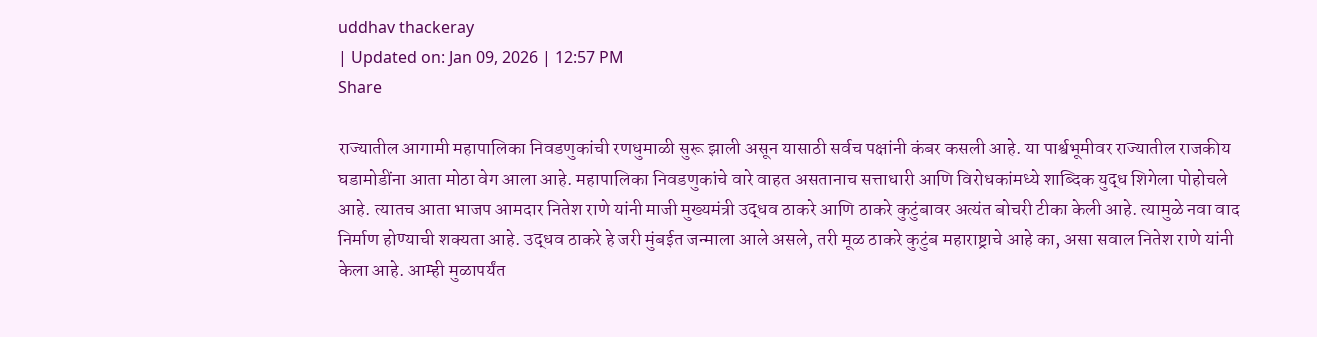uddhav thackeray
| Updated on: Jan 09, 2026 | 12:57 PM
Share

राज्यातील आगामी महापालिका निवडणुकांची रणधुमाळी सुरू झाली असून यासाठी सर्वच पक्षांनी कंबर कसली आहे. या पार्श्वभूमीवर राज्यातील राजकीय घडामोडींना आता मोठा वेग आला आहे. महापालिका निवडणुकांचे वारे वाहत असतानाच सत्ताधारी आणि विरोधकांमध्ये शाब्दिक युद्ध शिगेला पोहोचले आहे. त्यातच आता भाजप आमदार नितेश राणे यांनी माजी मुख्यमंत्री उद्धव ठाकरे आणि ठाकरे कुटुंबावर अत्यंत बोचरी टीका केली आहे. त्यामुळे नवा वाद निर्माण होण्याची शक्यता आहे. उद्धव ठाकरे हे जरी मुंबईत जन्माला आले असले, तरी मूळ ठाकरे कुटुंब महाराष्ट्राचे आहे का, असा सवाल नितेश राणे यांनी केला आहे. आम्ही मुळापर्यंत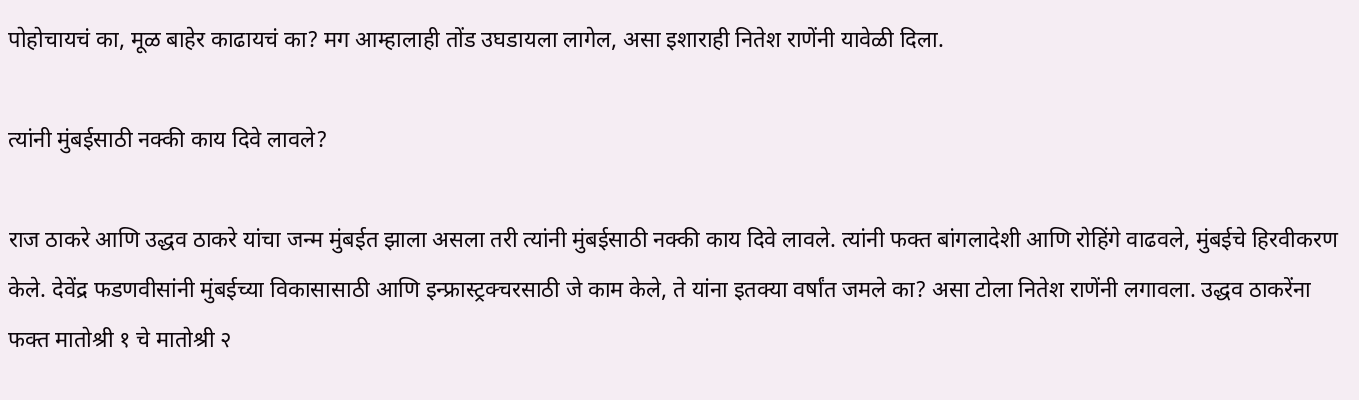पोहोचायचं का, मूळ बाहेर काढायचं का? मग आम्हालाही तोंड उघडायला लागेल, असा इशाराही नितेश राणेंनी यावेळी दिला.

त्यांनी मुंबईसाठी नक्की काय दिवे लावले?

राज ठाकरे आणि उद्धव ठाकरे यांचा जन्म मुंबईत झाला असला तरी त्यांनी मुंबईसाठी नक्की काय दिवे लावले. त्यांनी फक्त बांगलादेशी आणि रोहिंगे वाढवले, मुंबईचे हिरवीकरण केले. देवेंद्र फडणवीसांनी मुंबईच्या विकासासाठी आणि इन्फ्रास्ट्रक्चरसाठी जे काम केले, ते यांना इतक्या वर्षांत जमले का? असा टोला नितेश राणेंनी लगावला. उद्धव ठाकरेंना फक्त मातोश्री १ चे मातोश्री २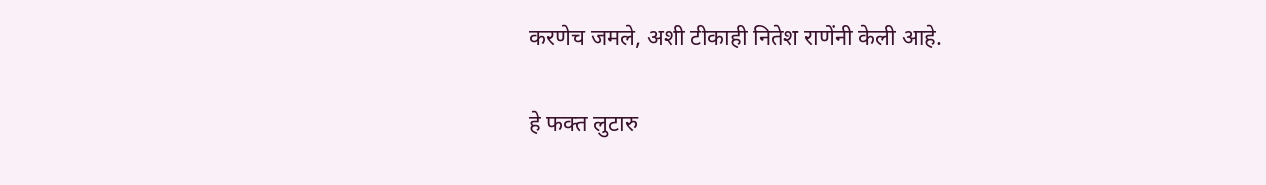करणेच जमले, अशी टीकाही नितेश राणेंनी केली आहे.

हे फक्त लुटारु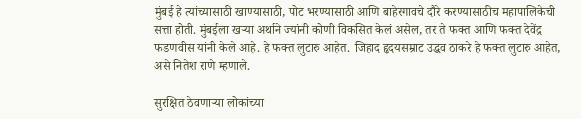मुंबई हे त्यांच्यासाठी खाण्यासाठी, पोट भरण्यासाठी आणि बाहेरगावचे दौरे करण्यासाठीच महापालिकेची सत्ता होती. मुंबईला खऱ्या अर्थाने ज्यांनी कोणी विकसित केलं असेल, तर ते फक्त आणि फक्त देवेंद्र फडणवीस यांनी केले आहे. हे फक्त लुटारु आहेत. जिहाद हृदयसम्राट उद्धव ठाकरे हे फक्त लुटारु आहेत, असे नितेश राणे म्हणाले.

सुरक्षित ठेवणाऱ्या लोकांच्या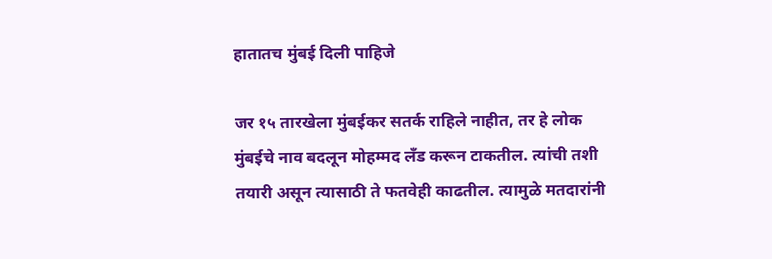हातातच मुंबई दिली पाहिजे

जर १५ तारखेला मुंबईकर सतर्क राहिले नाहीत, तर हे लोक मुंबईचे नाव बदलून मोहम्मद लँड करून टाकतील. त्यांची तशी तयारी असून त्यासाठी ते फतवेही काढतील. त्यामुळे मतदारांनी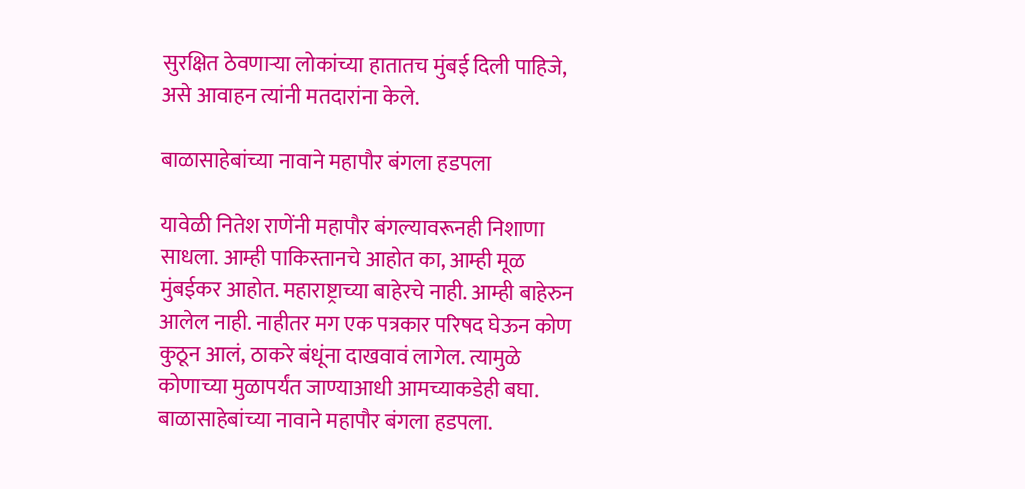सुरक्षित ठेवणाऱ्या लोकांच्या हातातच मुंबई दिली पाहिजे, असे आवाहन त्यांनी मतदारांना केले.

बाळासाहेबांच्या नावाने महापौर बंगला हडपला

यावेळी नितेश राणेंनी महापौर बंगल्यावरूनही निशाणा साधला. आम्ही पाकिस्तानचे आहोत का, आम्ही मूळ मुंबईकर आहोत. महाराष्ट्राच्या बाहेरचे नाही. आम्ही बाहेरुन आलेल नाही. नाहीतर मग एक पत्रकार परिषद घेऊन कोण कुठून आलं, ठाकरे बंधूंना दाखवावं लागेल. त्यामुळे कोणाच्या मुळापर्यंत जाण्याआधी आमच्याकडेही बघा. बाळासाहेबांच्या नावाने महापौर बंगला हडपला.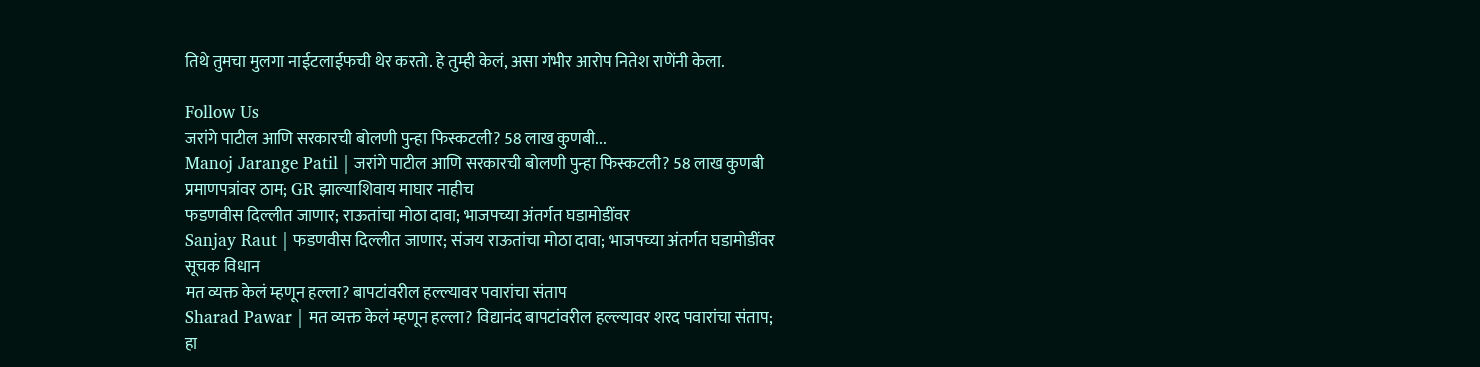तिथे तुमचा मुलगा नाईटलाईफची थेर करतो. हे तुम्ही केलं, असा गंभीर आरोप नितेश राणेंनी केला.

Follow Us
जरांगे पाटील आणि सरकारची बोलणी पुन्हा फिस्कटली? 58 लाख कुणबी...
Manoj Jarange Patil | जरांगे पाटील आणि सरकारची बोलणी पुन्हा फिस्कटली? 58 लाख कुणबी प्रमाणपत्रांवर ठाम; GR झाल्याशिवाय माघार नाहीच
फडणवीस दिल्लीत जाणार; राऊतांचा मोठा दावा; भाजपच्या अंतर्गत घडामोडींवर
Sanjay Raut | फडणवीस दिल्लीत जाणार; संजय राऊतांचा मोठा दावा; भाजपच्या अंतर्गत घडामोडींवर सूचक विधान
मत व्यक्त केलं म्हणून हल्ला? बापटांवरील हल्ल्यावर पवारांचा संताप
Sharad Pawar | मत व्यक्त केलं म्हणून हल्ला? विद्यानंद बापटांवरील हल्ल्यावर शरद पवारांचा संताप; हा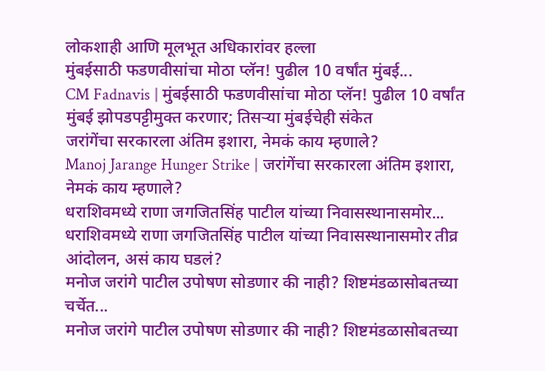लोकशाही आणि मूलभूत अधिकारांवर हल्ला
मुंबईसाठी फडणवीसांचा मोठा प्लॅन! पुढील 10 वर्षांत मुंबई...
CM Fadnavis | मुंबईसाठी फडणवीसांचा मोठा प्लॅन! पुढील 10 वर्षांत मुंबई झोपडपट्टीमुक्त करणार; तिसऱ्या मुंबईचेही संकेत
जरांगेंचा सरकारला अंतिम इशारा, नेमकं काय म्हणाले?
Manoj Jarange Hunger Strike | जरांगेंचा सरकारला अंतिम इशारा, नेमकं काय म्हणाले?
धराशिवमध्ये राणा जगजितसिंह पाटील यांच्या निवासस्थानासमोर...
धराशिवमध्ये राणा जगजितसिंह पाटील यांच्या निवासस्थानासमोर तीव्र आंदोलन, असं काय घडलं?
मनोज जरांगे पाटील उपोषण सोडणार की नाही? शिष्टमंडळासोबतच्या चर्चेत...
मनोज जरांगे पाटील उपोषण सोडणार की नाही? शिष्टमंडळासोबतच्या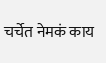चर्चेत नेमकं काय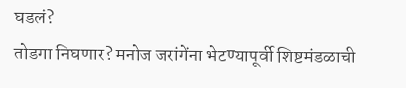घडलं?
तोडगा निघणार? मनोज जरांगेंना भेटण्यापूर्वी शिष्टमंडळाची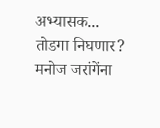अभ्यासक...
तोडगा निघणार? मनोज जरांगेंना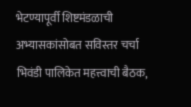भेटण्यापूर्वी शिष्टमंडळाची अभ्यासकांसोबत सविस्तर चर्चा
भिवंडी पालिकेत महत्त्वाची बैठक,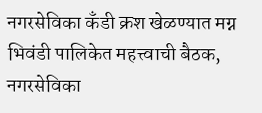नगरसेविका कँडी क्रश खेळण्यात मग्न
भिवंडी पालिकेत महत्त्वाची बैठक, नगरसेविका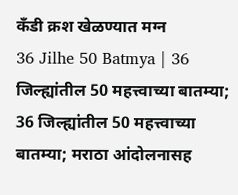कँडी क्रश खेळण्यात मग्न
36 Jilhe 50 Batmya | 36 जिल्ह्यांतील 50 महत्त्वाच्या बातम्या;
36 जिल्ह्यांतील 50 महत्त्वाच्या बातम्या; मराठा आंदोलनासह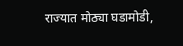राज्यात मोठ्या घडामोडी,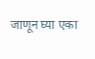जाणून घ्या एका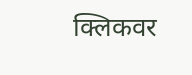क्लिकवर